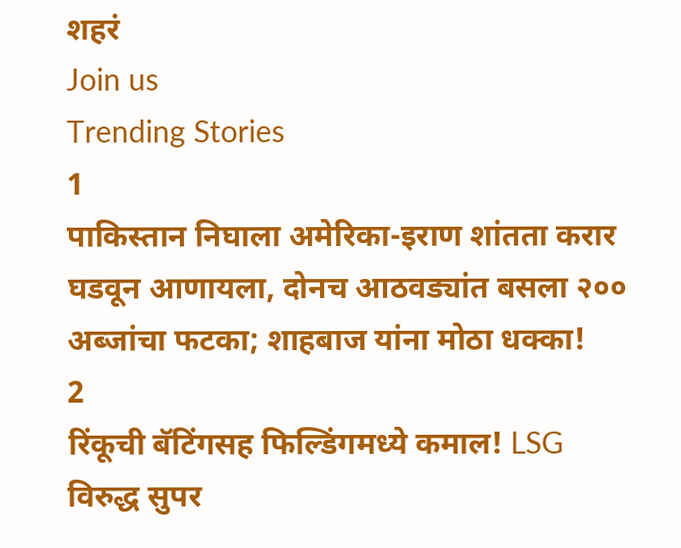शहरं
Join us
Trending Stories
1
पाकिस्तान निघाला अमेरिका-इराण शांतता करार घडवून आणायला, दोनच आठवड्यांत बसला २०० अब्जांचा फटका; शाहबाज यांना मोठा धक्का!
2
रिंकूची बॅटिंगसह फिल्डिंगमध्ये कमाल! LSG विरुद्ध सुपर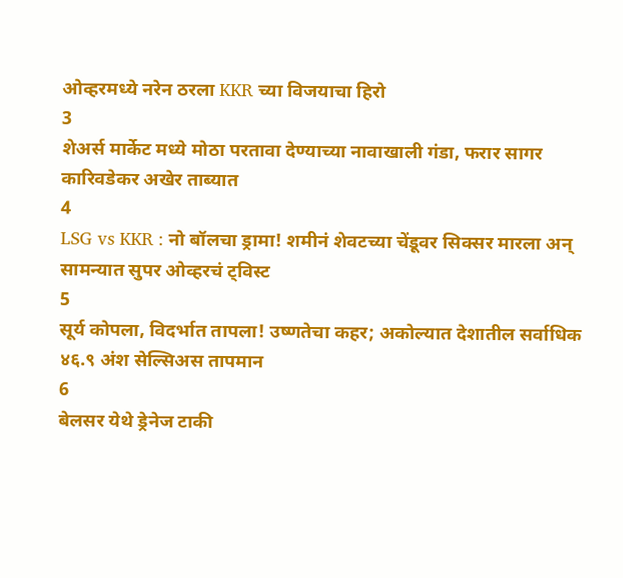ओव्हरमध्ये नरेन ठरला KKR च्या विजयाचा हिरो
3
शेअर्स मार्केट मध्ये मोठा परतावा देण्याच्या नावाखाली गंडा, फरार सागर कारिवडेकर अखेर ताब्यात
4
LSG vs KKR : नो बॉलचा ड्रामा! शमीनं शेवटच्या चेंडूवर सिक्सर मारला अन् सामन्यात सुपर ओव्हरचं ट्विस्ट
5
सूर्य कोपला, विदर्भात तापला! उष्णतेचा कहर; अकोल्यात देशातील सर्वाधिक ४६.९ अंश सेल्सिअस तापमान
6
बेलसर येथे ड्रेनेज टाकी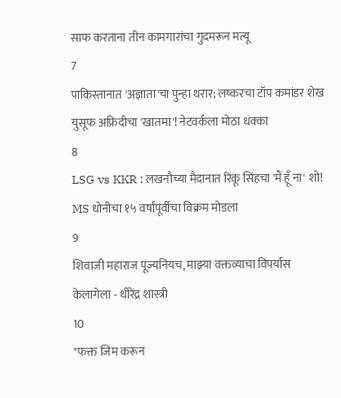साफ करताना तीन कामगारांचा गुदमरून मत्यू
7
पाकिस्तानात 'अज्ञाता'चा पुन्हा थरार; लष्करचा टॉप कमांडर शेख युसूफ अफ्रिदीचा 'खातमा'! नेटवर्कला मोठा धक्का
8
LSG vs KKR : लखनौच्या मैदानात रिंकू सिंहचा 'मैं हूँ ना' शो! MS धोनीचा १५ वर्षांपूर्वीचा विक्रम मोडला
9
शिवाजी महाराज पूज्यनियच, माझ्या वक्तव्याचा विपर्यास केलागेला - धीरेंद्र शास्त्री
10
"फक्त जिम करून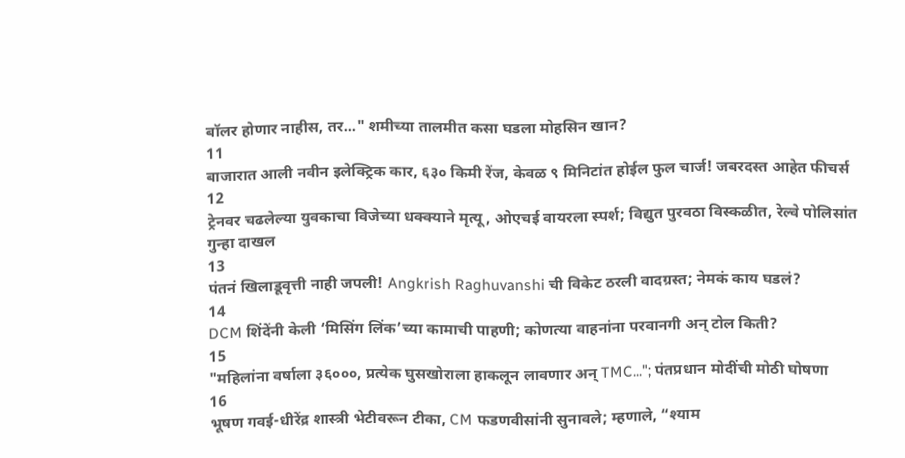बॉलर होणार नाहीस, तर..." शमीच्या तालमीत कसा घडला मोहसिन खान?
11
बाजारात आली नवीन इलेक्ट्रिक कार, ६३० किमी रेंज, केवळ ९ मिनिटांत होईल फुल चार्ज! जबरदस्त आहेत फीचर्स
12
ट्रेनवर चढलेल्या युवकाचा विजेच्या धक्क्याने मृत्यू, ओएचई वायरला स्पर्श; विद्युत पुरवठा विस्कळीत, रेल्वे पोलिसांत गुन्हा दाखल
13
पंतनं खिलाडूवृत्ती नाही जपली! Angkrish Raghuvanshi ची विकेट ठरली वादग्रस्त; नेमकं काय घडलं?
14
DCM शिंदेंनी केली ‘मिसिंग लिंक’च्या कामाची पाहणी; कोणत्या वाहनांना परवानगी अन् टोल किती?
15
"महिलांना वर्षाला ३६०००, प्रत्येक घुसखोराला हाकलून लावणार अन् TMC..."; पंतप्रधान मोदींची मोठी घोषणा
16
भूषण गवई-धीरेंद्र शास्त्री भेटीवरून टीका, CM फडणवीसांनी सुनावले; म्हणाले, “श्याम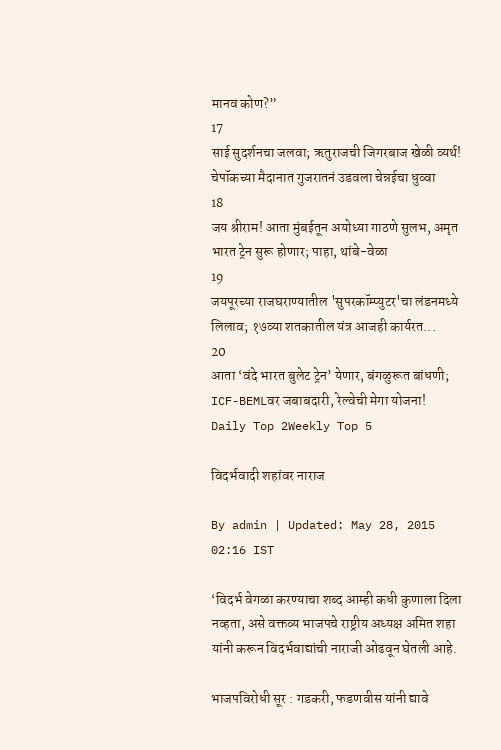मानव कोण?”
17
साई सुदर्शनचा जलवा; ऋतुराजची जिगरबाज खेळी व्यर्थ! चेपॉकच्या मैदानात गुजरातनं उडवला चेन्नईचा धुव्वा
18
जय श्रीराम! आता मुंबईतून अयोध्या गाठणे सुलभ, अमृत भारत ट्रेन सुरू होणार; पाहा, थांबे-वेळा
19
जयपूरच्या राजघराण्यातील 'सुपरकॉम्प्युटर'चा लंडनमध्ये लिलाव; १७व्या शतकातील यंत्र आजही कार्यरत...
20
आता ‘वंदे भारत बुलेट ट्रेन’ येणार, बंगळुरूत बांधणी; ICF-BEMLवर जबाबदारी, रेल्वेची मेगा योजना!
Daily Top 2Weekly Top 5

विदर्भवादी शहांवर नाराज

By admin | Updated: May 28, 2015 02:16 IST

‘विदर्भ वेगळा करण्याचा शब्द आम्ही कधी कुणाला दिला नव्हता, असे वक्तव्य भाजपचे राष्ट्रीय अध्यक्ष अमित शहा यांनी करून विदर्भवाद्यांची नाराजी ओढवून घेतली आहे.

भाजपविरोधी सूर : गडकरी, फडणवीस यांनी द्यावे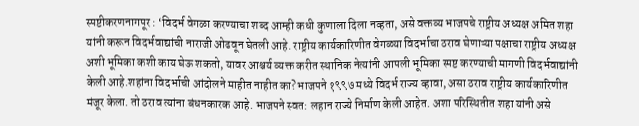स्पष्टीकरणनागपूर : ‘विदर्भ वेगळा करण्याचा शब्द आम्ही कधी कुणाला दिला नव्हता, असे वक्तव्य भाजपचे राष्ट्रीय अध्यक्ष अमित शहा यांनी करून विदर्भवाद्यांची नाराजी ओढवून घेतली आहे. राष्ट्रीय कार्यकारिणीत वेगळ्या विदर्भाचा ठराव घेणाऱ्या पक्षाचा राष्ट्रीय अध्यक्ष अशी भूमिका कशी काय घेऊ शकतो, यावर आश्चर्य व्यक्त करीत स्थानिक नेत्यांनी आपली भूमिका स्पष्ट करण्याची मागणी विदर्भवाद्यांनी केली आहे.शहांना विदर्भाची आंदोलने माहीत नाहीत का?भाजपने १९९७ मध्ये विदर्भ राज्य व्हावा, असा ठराव राष्ट्रीय कार्यकारिणीत मंजूर केला. तो ठराव त्यांना बंधनकारक आहे. भाजपने स्वत: लहान राज्ये निर्माण केली आहेत. अशा परिस्थितीत शहा यांनी असे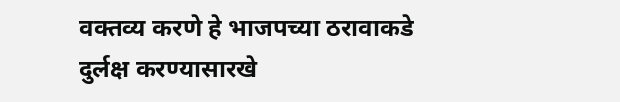वक्तव्य करणे हे भाजपच्या ठरावाकडे दुर्लक्ष करण्यासारखे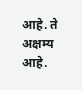आहे. ते अक्षम्य आहे.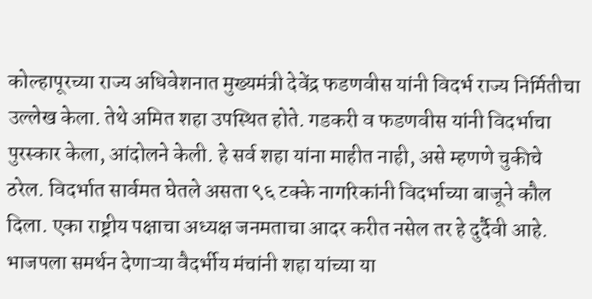कोल्हापूरच्या राज्य अधिवेशनात मुख्यमंत्री देवेंद्र फडणवीस यांनी विदर्भ राज्य निर्मितीचा उल्लेख केला. तेथे अमित शहा उपस्थित होते. गडकरी व फडणवीस यांनी विदर्भाचा पुरस्कार केला, आंदोलने केली. हे सर्व शहा यांना माहीत नाही, असे म्हणणे चुकीचे ठरेल. विदर्भात सार्वमत घेतले असता ९६ टक्के नागरिकांनी विदर्भाच्या बाजूने कौल दिला. एका राष्ट्रीय पक्षाचा अध्यक्ष जनमताचा आदर करीत नसेल तर हे दुर्दैवी आहे. भाजपला समर्थन देणाऱ्या वैदर्भीय मंचांनी शहा यांच्या या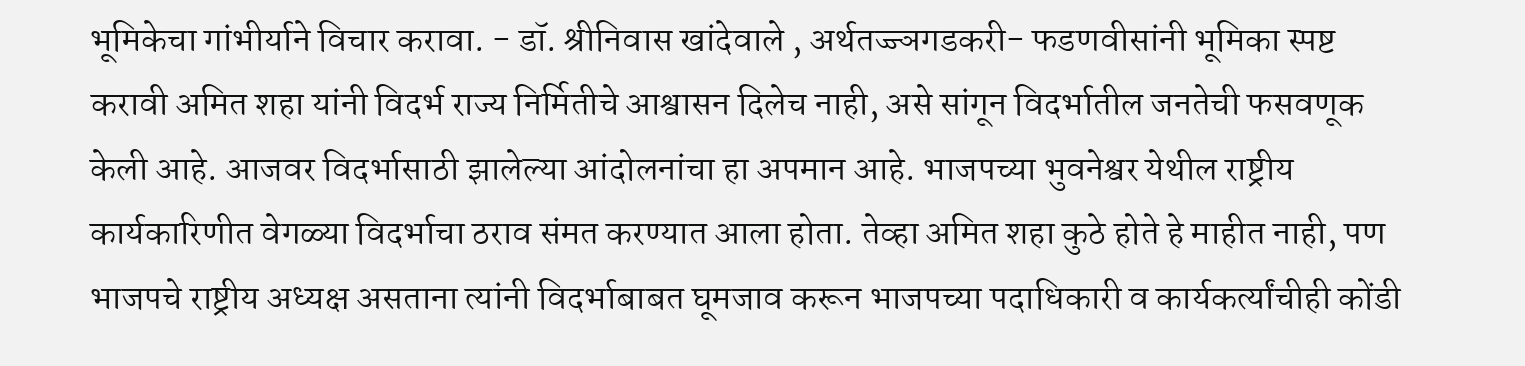भूमिकेचा गांभीर्याने विचार करावा. - डॉ. श्रीनिवास खांदेवाले , अर्थतज्ज्ञगडकरी- फडणवीसांनी भूमिका स्पष्ट करावी अमित शहा यांनी विदर्भ राज्य निर्मितीचे आश्वासन दिलेच नाही, असे सांगून विदर्भातील जनतेची फसवणूक केली आहे. आजवर विदर्भासाठी झालेल्या आंदोलनांचा हा अपमान आहे. भाजपच्या भुवनेश्वर येथील राष्ट्रीय कार्यकारिणीत वेगळ्या विदर्भाचा ठराव संमत करण्यात आला होता. तेव्हा अमित शहा कुठे होते हे माहीत नाही, पण भाजपचे राष्ट्रीय अध्यक्ष असताना त्यांनी विदर्भाबाबत घूमजाव करून भाजपच्या पदाधिकारी व कार्यकर्त्यांचीही कोंडी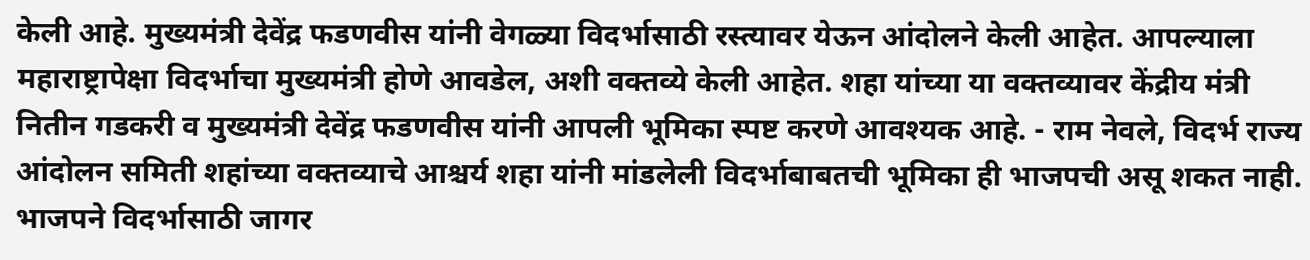केली आहे. मुख्यमंत्री देवेंद्र फडणवीस यांनी वेगळ्या विदर्भासाठी रस्त्यावर येऊन आंदोलने केली आहेत. आपल्याला महाराष्ट्रापेक्षा विदर्भाचा मुख्यमंत्री होणे आवडेल, अशी वक्तव्ये केली आहेत. शहा यांच्या या वक्तव्यावर केंद्रीय मंत्री नितीन गडकरी व मुख्यमंत्री देवेंद्र फडणवीस यांनी आपली भूमिका स्पष्ट करणे आवश्यक आहे. - राम नेवले, विदर्भ राज्य आंदोलन समिती शहांच्या वक्तव्याचे आश्चर्य शहा यांनी मांडलेली विदर्भाबाबतची भूमिका ही भाजपची असू शकत नाही. भाजपने विदर्भासाठी जागर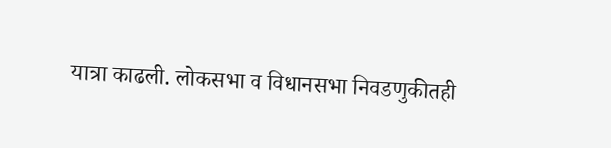यात्रा काढली. लोकसभा व विधानसभा निवडणुकीतही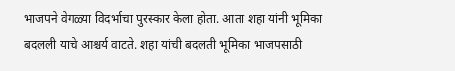भाजपने वेगळ्या विदर्भाचा पुरस्कार केला होता. आता शहा यांनी भूमिका बदलली याचे आश्चर्य वाटते. शहा यांची बदलती भूमिका भाजपसाठी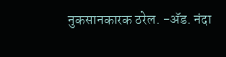नुकसानकारक ठरेल. -अ‍ॅड. नंदा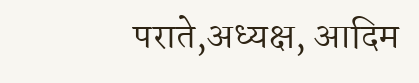पराते,अध्यक्ष, आदिम